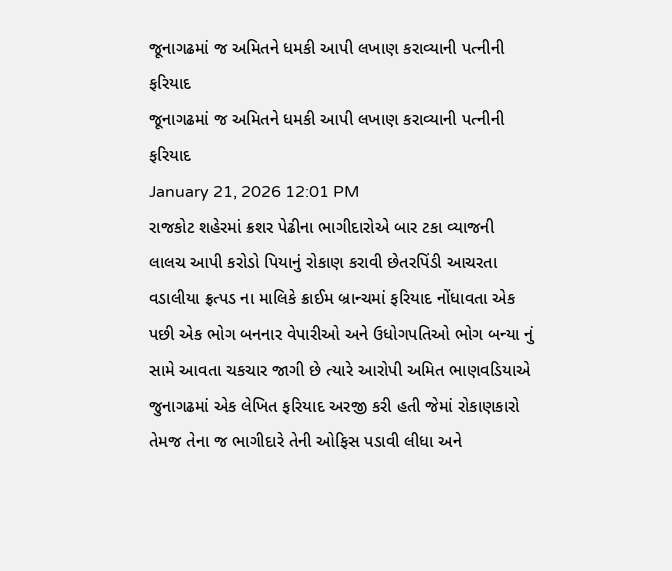જૂનાગઢમાં જ અમિતને ધમકી આપી લખાણ કરાવ્યાની પત્નીની ફરિયાદ
જૂનાગઢમાં જ અમિતને ધમકી આપી લખાણ કરાવ્યાની પત્નીની ફરિયાદ
January 21, 2026 12:01 PM
રાજકોટ શહેરમાં ક્રશર પેઢીના ભાગીદારોએ બાર ટકા વ્યાજની લાલચ આપી કરોડો પિયાનું રોકાણ કરાવી છેતરપિંડી આચરતા વડાલીયા ફ્રત્પડ ના માલિકે ક્રાઈમ બ્રાન્ચમાં ફરિયાદ નોંધાવતા એક પછી એક ભોગ બનનાર વેપારીઓ અને ઉધોગપતિઓ ભોગ બન્યા નું સામે આવતા ચકચાર જાગી છે ત્યારે આરોપી અમિત ભાણવડિયાએ જુનાગઢમાં એક લેખિત ફરિયાદ અરજી કરી હતી જેમાં રોકાણકારો તેમજ તેના જ ભાગીદારે તેની ઓફિસ પડાવી લીધા અને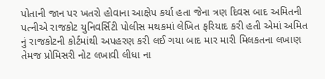પોતાની જાન પર ખતરો હોવાના આક્ષેપ કર્યા હતા જેના ત્રણ દિવસ બાદ અમિતની પત્નીએ રાજકોટ યુનિવર્સિટી પોલીસ મથકમાં લેખિત ફરિયાદ કરી હતી એમાં અમિત નું રાજકોટની કોર્ટમાંથી અપહરણ કરી લઈ ગયા બાદ માર મારી મિલકતના લખાણ તેમજ પ્રોમિસરી નોટ લખાવી લીધા ના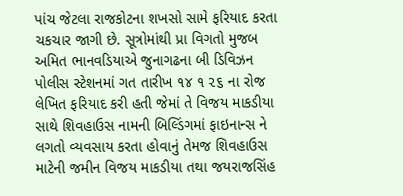પાંચ જેટલા રાજકોટના શખસો સામે ફરિયાદ કરતા ચકચાર જાગી છે. સૂત્રોમાંથી પ્રા વિગતો મુજબ અમિત ભાનવડિયાએ જુનાગઢના બી ડિવિઝન પોલીસ સ્ટેશનમાં ગત તારીખ ૧૪ ૧ ૨૬ ના રોજ લેખિત ફરિયાદ કરી હતી જેમાં તે વિજય માકડીયા સાથે શિવહાઉસ નામની બિલ્ડિંગમાં ફાઇનાન્સ ને લગતો વ્યવસાય કરતા હોવાનું તેમજ શિવહાઉસ માટેની જમીન વિજય માકડીયા તથા જયરાજસિંહ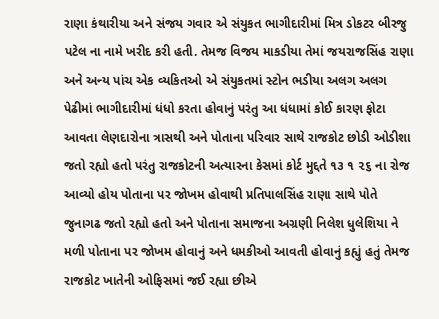રાણા કંથારીયા અને સંજય ગવાર એ સંયુકત ભાગીદારીમાં મિત્ર ડોકટર બીરજુ પટેલ ના નામે ખરીદ કરી હતી. તેમજ વિજય માકડીયા તેમાં જયરાજસિંહ રાણા અને અન્ય પાંચ એક વ્યકિતઓ એ સંયુકતમાં સ્ટોન ભડીયા અલગ અલગ પેઢીમાં ભાગીદારીમાં ધંધો કરતા હોવાનું પરંતુ આ ધંધામાં કોઈ કારણ ફોટા આવતા લેણદારોના ત્રાસથી અને પોતાના પરિવાર સાથે રાજકોટ છોડી ઓડીશા જતો રહ્યો હતો પરંતુ રાજકોટની અત્યારના કેસમાં કોર્ટ મુદ્દતે ૧૩ ૧ ૨૬ ના રોજ આવ્યો હોય પોતાના પર જોખમ હોવાથી પ્રતિપાલસિંહ રાણા સાથે પોતે જુનાગઢ જતો રહ્યો હતો અને પોતાના સમાજના અગ્રણી નિલેશ ધુલેશિયા ને મળી પોતાના પર જોખમ હોવાનું અને ધમકીઓ આવતી હોવાનું કહ્યું હતું તેમજ રાજકોટ ખાતેની ઓફિસમાં જઈ રહ્યા છીએ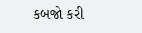કબજો કરી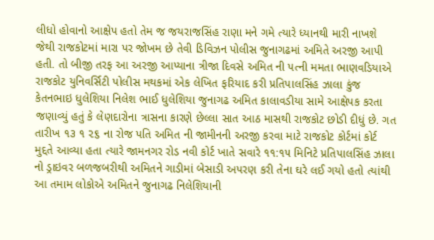લીધો હોવાનો આક્ષેપ હતો તેમ જ જયરાજસિંહ રાણા મને ગમે ત્યારે ધ્યાનથી મારી નાખશે જેથી રાજકોટમાં મારા પર જોખમ છે તેવી ડિવિઝન પોલીસ જુનાગઢમાં અમિતે અરજી આપી હતી. તો બીજી તરફ આ અરજી આપ્યાના ત્રીજા દિવસે અમિત ની પત્ની મમતા ભાણવડિયાએ રાજકોટ યુનિવર્સિટી પોલીસ મથકમાં એક લેખિત ફરિયાદ કરી પ્રતિપાલસિંહ ઝાલા કુંજ કેતનભાઇ ધુલેશિયા નિલેશ ભાઈ ધુલેશિયા જુનાગઢ અમિત કાલાવડીયા સામે આક્ષેપક કરતા જણાવ્યું હતું કે લેણદારોના ત્રાસના કારણે છેલ્લા સાત આઠ માસથી રાજકોટ છોડી દીધું છે. ગત તારીખ ૧૩ ૧ ૨૬ ના રોજ પતિ અમિત ની જામીનની અરજી કરવા માટે રાજકોટ કોર્ટમાં કોર્ટ મુદ્દતે આવ્યા હતા ત્યારે જામનગર રોડ નવી કોર્ટ ખાતે સવારે ૧૧:૧૫ મિનિટે પ્રતિપાલસિંહ ઝાલા નો ડ્રાઇવર બળજબરીથી અમિતને ગાડીમાં બેસાડી અપરણ કરી તેના ઘરે લઈ ગયો હતો ત્યાંથી આ તમામ લોકોએ અમિતને જુનાગઢ નિલેશિયાની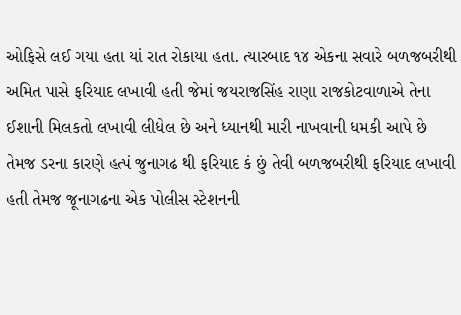ઓફિસે લઈ ગયા હતા યાં રાત રોકાયા હતા. ત્યારબાદ ૧૪ એકના સવારે બળજબરીથી અમિત પાસે ફરિયાદ લખાવી હતી જેમાં જયરાજસિંહ રાણા રાજકોટવાળાએ તેના ઈશાની મિલકતો લખાવી લીધેલ છે અને ધ્યાનથી મારી નાખવાની ધમકી આપે છે તેમજ ડરના કારણે હત્પં જુનાગઢ થી ફરિયાદ કં છું તેવી બળજબરીથી ફરિયાદ લખાવી હતી તેમજ જૂનાગઢના એક પોલીસ સ્ટેશનની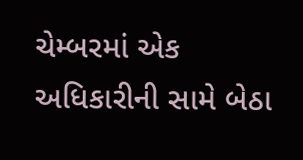ચેમ્બરમાં એક અધિકારીની સામે બેઠા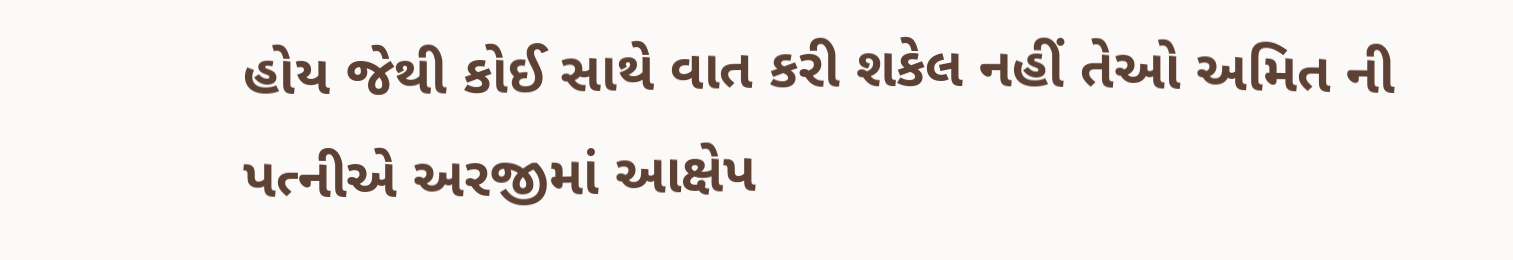હોય જેથી કોઈ સાથે વાત કરી શકેલ નહીં તેઓ અમિત ની પત્નીએ અરજીમાં આક્ષેપ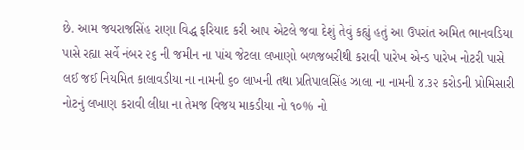છે. આમ જયરાજસિંહ રાણા વિદ્ધ ફરિયાદ કરી આપ એટલે જવા દેશું તેવું કહ્યું હતું આ ઉપરાંત અમિત ભાનવડિયા પાસે રહ્યા સર્વે નંબર ૨૬ ની જમીન ના પાંચ જેટલા લખાણો બળજબરીથી કરાવી પારેખ એન્ડ પારેખ નોટરી પાસે લઈ જઈ નિયમિત કાલાવડીયા ના નામની ૬૦ લાખની તથા પ્રતિપાલસિંહ ઝાલા ના નામની ૪.૩૨ કરોડની પ્રોમિસારી નોટનું લખાણ કરાવી લીધા ના તેમજ વિજય માકડીયા નો ૧૦% નો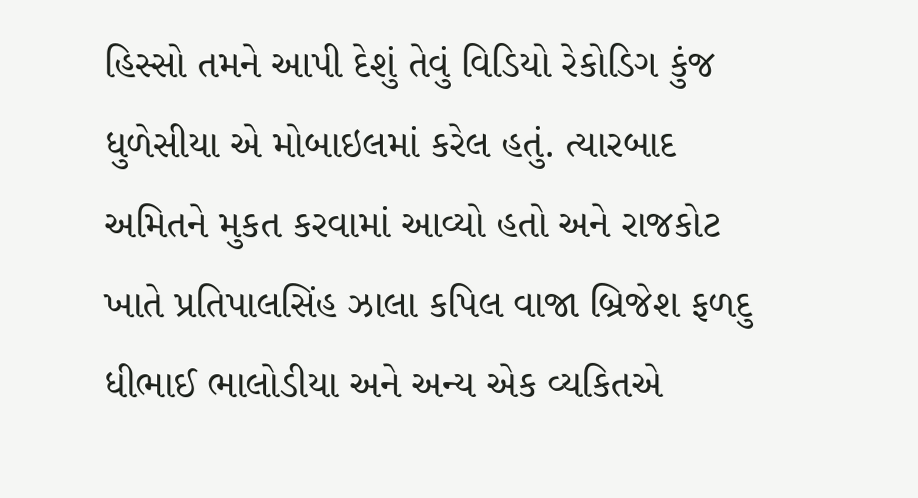હિસ્સો તમને આપી દેશું તેવું વિડિયો રેકોડિગ કુંજ ધુળેસીયા એ મોબાઇલમાં કરેલ હતું. ત્યારબાદ અમિતને મુકત કરવામાં આવ્યો હતો અને રાજકોટ ખાતે પ્રતિપાલસિંહ ઝાલા કપિલ વાજા બ્રિજેશ ફળદુ ધીભાઈ ભાલોડીયા અને અન્ય એક વ્યકિતએ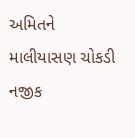અમિતને માલીયાસણ ચોકડી નજીક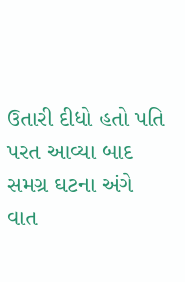ઉતારી દીધો હતો પતિ પરત આવ્યા બાદ સમગ્ર ઘટના અંગે વાત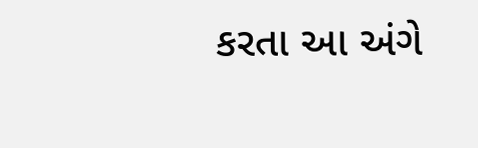કરતા આ અંગે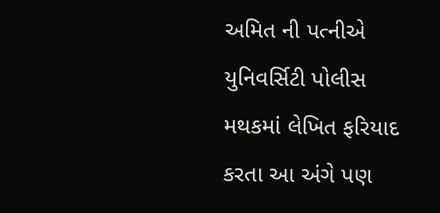અમિત ની પત્નીએ યુનિવર્સિટી પોલીસ મથકમાં લેખિત ફરિયાદ કરતા આ અંગે પણ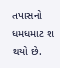તપાસનો ધમધમાટ શ થયો છે.